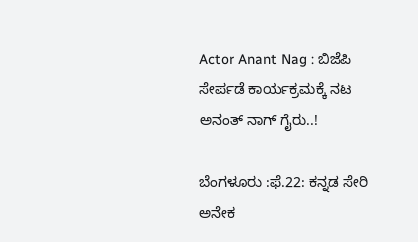Actor Anant Nag : ಬಿಜೆಪಿ ಸೇರ್ಪಡೆ ಕಾರ್ಯಕ್ರಮಕ್ಕೆ ನಟ ಅನಂತ್ ನಾಗ್ ಗೈರು..!

ಬೆಂಗಳೂರು :ಫೆ.22: ಕನ್ನಡ ಸೇರಿ ಅನೇಕ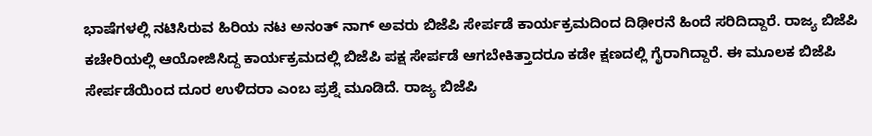ಭಾಷೆಗಳಲ್ಲಿ ನಟಿಸಿರುವ ಹಿರಿಯ ನಟ ಅನಂತ್ ನಾಗ್ ಅವರು ಬಿಜೆಪಿ ಸೇರ್ಪಡೆ ಕಾರ್ಯಕ್ರಮದಿಂದ ದಿಢೀರನೆ ಹಿಂದೆ ಸರಿದಿದ್ದಾರೆ. ರಾಜ್ಯ ಬಿಜೆಪಿ ಕಚೇರಿಯಲ್ಲಿ ಆಯೋಜಿಸಿದ್ದ ಕಾರ್ಯಕ್ರಮದಲ್ಲಿ ಬಿಜೆಪಿ ಪಕ್ಷ ಸೇರ್ಪಡೆ ಆಗಬೇಕಿತ್ತಾದರೂ ಕಡೇ ಕ್ಷಣದಲ್ಲಿ ಗೈರಾಗಿದ್ದಾರೆ. ಈ ಮೂಲಕ ಬಿಜೆಪಿ ಸೇರ್ಪಡೆಯಿಂದ ದೂರ ಉಳಿದರಾ ಎಂಬ ಪ್ರಶ್ನೆ ಮೂಡಿದೆ. ರಾಜ್ಯ ಬಿಜೆಪಿ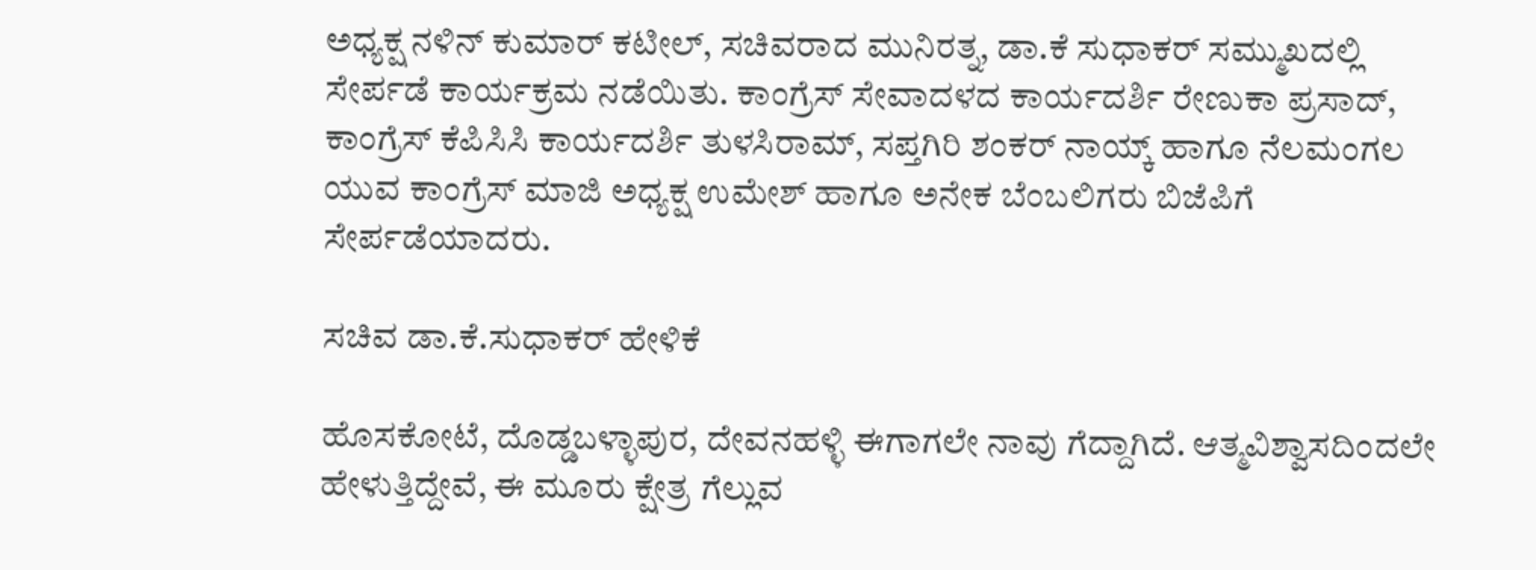ಅಧ್ಯಕ್ಷ ನಳಿನ್ ಕುಮಾರ್ ಕಟೀಲ್, ಸಚಿವರಾದ ಮುನಿರತ್ನ, ಡಾ.ಕೆ ಸುಧಾಕರ್ ಸಮ್ಮುಖದಲ್ಲಿ ಸೇರ್ಪಡೆ ಕಾರ್ಯಕ್ರಮ ನಡೆಯಿತು. ಕಾಂಗ್ರೆಸ್ ಸೇವಾದಳದ ಕಾರ್ಯದರ್ಶಿ ರೇಣುಕಾ ಪ್ರಸಾದ್, ಕಾಂಗ್ರೆಸ್ ಕೆಪಿಸಿಸಿ ಕಾರ್ಯದರ್ಶಿ ತುಳಸಿರಾಮ್, ಸಪ್ತಗಿರಿ ಶಂಕರ್ ನಾಯ್ಕ್ ಹಾಗೂ ನೆಲಮಂಗಲ ಯುವ ಕಾಂಗ್ರೆಸ್ ಮಾಜಿ ಅಧ್ಯಕ್ಷ ಉಮೇಶ್ ಹಾಗೂ ಅನೇಕ ಬೆಂಬಲಿಗರು ಬಿಜೆಪಿಗೆ ಸೇರ್ಪಡೆಯಾದರು.

ಸಚಿವ ಡಾ.ಕೆ.ಸುಧಾಕರ್ ಹೇಳಿಕೆ

ಹೊಸಕೋಟೆ, ದೊಡ್ಡಬಳ್ಳಾಪುರ, ದೇವನಹಳ್ಳಿ ಈಗಾಗಲೇ ನಾವು ಗೆದ್ದಾಗಿದೆ. ಆತ್ಮವಿಶ್ವಾಸದಿಂದಲೇ ಹೇಳುತ್ತಿದ್ದೇವೆ, ಈ ಮೂರು ಕ್ಷೇತ್ರ ಗೆಲ್ಲುವ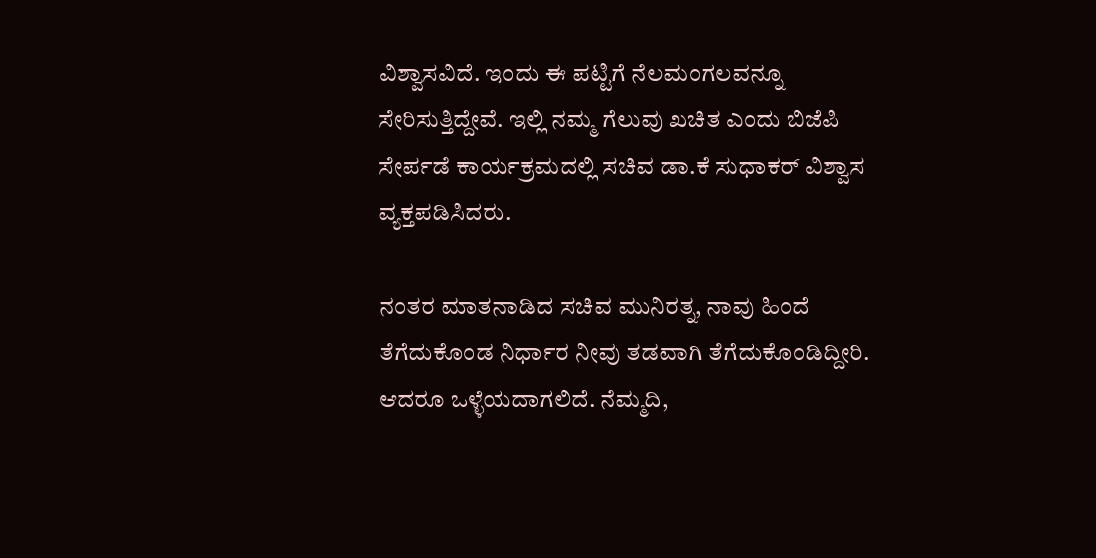ವಿಶ್ವಾಸವಿದೆ. ಇಂದು ಈ ಪಟ್ಟಿಗೆ ನೆಲಮಂಗಲವನ್ನೂ ಸೇರಿಸುತ್ತಿದ್ದೇವೆ. ಇಲ್ಲಿ ನಮ್ಮ ಗೆಲುವು ಖಚಿತ ಎಂದು ಬಿಜೆಪಿ ಸೇರ್ಪಡೆ ಕಾರ್ಯಕ್ರಮದಲ್ಲಿ ಸಚಿವ ಡಾ.ಕೆ ಸುಧಾಕರ್ ವಿಶ್ವಾಸ ವ್ಯಕ್ತಪಡಿಸಿದರು.

ನಂತರ ಮಾತನಾಡಿದ ಸಚಿವ ಮುನಿರತ್ನ, ನಾವು ಹಿಂದೆ ತೆಗೆದುಕೊಂಡ ನಿರ್ಧಾರ ನೀವು ತಡವಾಗಿ ತೆಗೆದುಕೊಂಡಿದ್ದೀರಿ. ಆದರೂ ಒಳ್ಳೆಯದಾಗಲಿದೆ. ನೆಮ್ಮದಿ,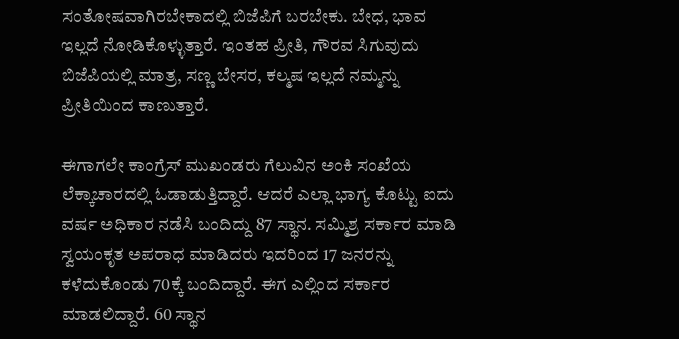ಸಂತೋಷವಾಗಿರಬೇಕಾದಲ್ಲಿ ಬಿಜೆಪಿಗೆ ಬರಬೇಕು. ಬೇಧ, ಭಾವ ಇಲ್ಲದೆ ನೋಡಿಕೊಳ್ಳುತ್ತಾರೆ. ಇಂತಹ ಪ್ರೀತಿ, ಗೌರವ ಸಿಗುವುದು ಬಿಜೆಪಿಯಲ್ಲಿ ಮಾತ್ರ, ಸಣ್ಣ ಬೇಸರ, ಕಲ್ಮಷ ಇಲ್ಲದೆ ನಮ್ಮನ್ನು ಪ್ರೀತಿಯಿಂದ ಕಾಣುತ್ತಾರೆ.

ಈಗಾಗಲೇ ಕಾಂಗ್ರೆಸ್ ಮುಖಂಡರು ಗೆಲುವಿನ ಅಂಕಿ ಸಂಖೆಯ ಲೆಕ್ಕಾಚಾರದಲ್ಲಿ ಓಡಾಡುತ್ತಿದ್ದಾರೆ. ಆದರೆ ಎಲ್ಲಾ ಭಾಗ್ಯ ಕೊಟ್ಟು ಐದು ವರ್ಷ ಅಧಿಕಾರ ನಡೆಸಿ ಬಂದಿದ್ದು 87 ಸ್ಥಾನ. ಸಮ್ಮಿಶ್ರ ಸರ್ಕಾರ ಮಾಡಿ ಸ್ವಯಂಕೃತ ಅಪರಾಧ ಮಾಡಿದರು ಇದರಿಂದ 17 ಜನರನ್ನು ಕಳೆದುಕೊಂಡು 70ಕ್ಕೆ ಬಂದಿದ್ದಾರೆ. ಈಗ ಎಲ್ಲಿಂದ ಸರ್ಕಾರ ಮಾಡಲಿದ್ದಾರೆ. 60 ಸ್ಥಾನ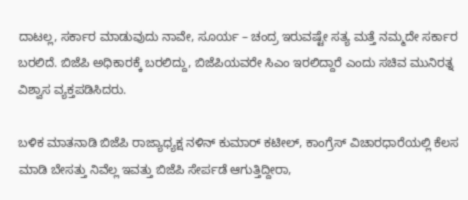ದಾಟಲ್ಲ, ಸರ್ಕಾರ ಮಾಡುವುದು ನಾವೇ, ಸೂರ್ಯ – ಚಂದ್ರ ಇರುವಷ್ಟೇ ಸತ್ಯ ಮತ್ತೆ ನಮ್ಮದೇ ಸರ್ಕಾರ ಬರಲಿದೆ. ಬಿಜೆಪಿ ಅಧಿಕಾರಕ್ಕೆ ಬರಲಿದ್ದು, ಬಿಜೆಪಿಯವರೇ ಸಿಎಂ ಇರಲಿದ್ದಾರೆ ಎಂದು ಸಚಿವ ಮುನಿರತ್ನ ವಿಶ್ವಾಸ ವ್ಯಕ್ತಪಡಿಸಿದರು.

ಬಳಿಕ ಮಾತನಾಡಿ ಬಿಜೆಪಿ ರಾಜ್ಯಾಧ್ಯಕ್ಷ ನಳಿನ್ ಕುಮಾರ್ ಕಟೀಲ್, ಕಾಂಗ್ರೆಸ್ ವಿಚಾರಧಾರೆಯಲ್ಲಿ ಕೆಲಸ ಮಾಡಿ ಬೇಸತ್ತು ನಿವೆಲ್ಲ ಇವತ್ತು ಬಿಜೆಪಿ ಸೇರ್ಪಡೆ ಆಗುತ್ತಿದ್ದೀರಾ,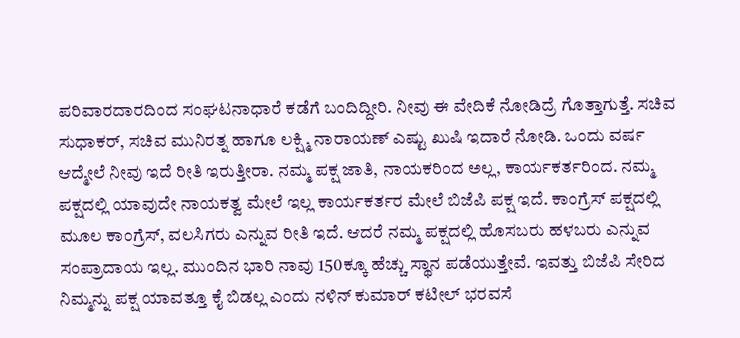ಪರಿವಾರದಾರದಿಂದ ಸಂಘಟನಾಧಾರೆ ಕಡೆಗೆ ಬಂದಿದ್ದೀರಿ. ನೀವು ಈ ವೇದಿಕೆ ನೋಡಿದ್ರೆ ಗೊತ್ತಾಗುತ್ತೆ. ಸಚಿವ ಸುಧಾಕರ್, ಸಚಿವ ಮುನಿರತ್ನ ಹಾಗೂ ಲಕ್ಷ್ಮಿ ನಾರಾಯಣ್ ಎಷ್ಟು ಖುಷಿ ಇದಾರೆ ನೋಡಿ. ಒಂದು ವರ್ಷ ಆದ್ಮೇಲೆ ನೀವು ಇದೆ ರೀತಿ ಇರುತ್ತೀರಾ. ನಮ್ಮ ಪಕ್ಷ ಜಾತಿ, ನಾಯಕರಿಂದ ಅಲ್ಲ, ಕಾರ್ಯಕರ್ತರಿಂದ. ನಮ್ಮ ಪಕ್ಷದಲ್ಲಿ ಯಾವುದೇ ನಾಯಕತ್ವ ಮೇಲೆ ಇಲ್ಲ ಕಾರ್ಯಕರ್ತರ ಮೇಲೆ ಬಿಜೆಪಿ ಪಕ್ಷ ಇದೆ. ಕಾಂಗ್ರೆಸ್ ಪಕ್ಷದಲ್ಲಿ ಮೂಲ ಕಾಂಗ್ರೆಸ್, ವಲಸಿಗರು ಎನ್ನುವ ರೀತಿ ಇದೆ. ಆದರೆ ನಮ್ಮ ಪಕ್ಷದಲ್ಲಿ ಹೊಸಬರು ಹಳಬರು ಎನ್ನುವ ಸಂಪ್ರಾದಾಯ ಇಲ್ಲ. ಮುಂದಿನ ಭಾರಿ ನಾವು 150ಕ್ಕೂ ಹೆಚ್ಚು ಸ್ಥಾನ ಪಡೆಯುತ್ತೇವೆ. ಇವತ್ತು ಬಿಜೆಪಿ ಸೇರಿದ ನಿಮ್ಮನ್ನು ಪಕ್ಷ ಯಾವತ್ತೂ ಕೈ ಬಿಡಲ್ಲ ಎಂದು ನಳಿನ್ ಕುಮಾರ್ ಕಟೀಲ್ ಭರವಸೆ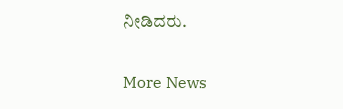ನೀಡಿದರು.

More News